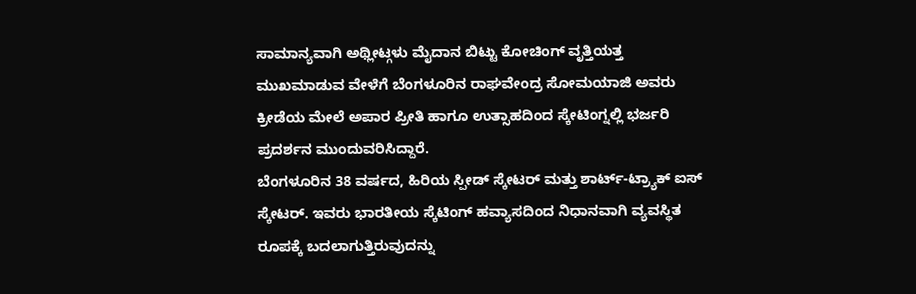ಸಾಮಾನ್ಯವಾಗಿ ಅಥ್ಲೀಟ್ಗಳು ಮೈದಾನ ಬಿಟ್ಟು ಕೋಚಿಂಗ್ ವೃತ್ತಿಯತ್ತ ಮುಖಮಾಡುವ ವೇಳೆಗೆ ಬೆಂಗಳೂರಿನ ರಾಘವೇಂದ್ರ ಸೋಮಯಾಜಿ ಅವರು ಕ್ರೀಡೆಯ ಮೇಲೆ ಅಪಾರ ಪ್ರೀತಿ ಹಾಗೂ ಉತ್ಸಾಹದಿಂದ ಸ್ಕೇಟಿಂಗ್ನಲ್ಲಿ ಭರ್ಜರಿ ಪ್ರದರ್ಶನ ಮುಂದುವರಿಸಿದ್ದಾರೆ.
ಬೆಂಗಳೂರಿನ 38 ವರ್ಷದ, ಹಿರಿಯ ಸ್ಪೀಡ್ ಸ್ಕೇಟರ್ ಮತ್ತು ಶಾರ್ಟ್-ಟ್ರ್ಯಾಕ್ ಐಸ್ ಸ್ಕೇಟರ್. ಇವರು ಭಾರತೀಯ ಸ್ಕೆಟಿಂಗ್ ಹವ್ಯಾಸದಿಂದ ನಿಧಾನವಾಗಿ ವ್ಯವಸ್ಥಿತ ರೂಪಕ್ಕೆ ಬದಲಾಗುತ್ತಿರುವುದನ್ನು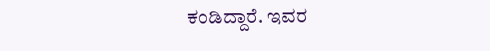ಕಂಡಿದ್ದಾರೆ. ಇವರ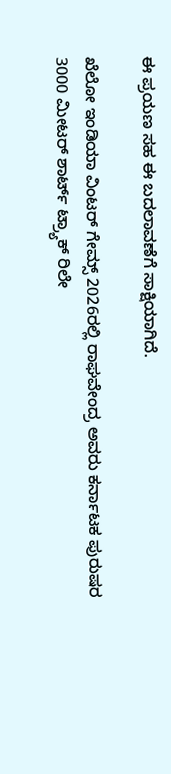ಈ ಪ್ರಯಣ ಸಹ ಈ ಬದಲಾವಣೆಗೆ ಸಾಕ್ಷಿಯಾಗಿದೆ.

ಖೆಲೋ ಇಂಡಿಯಾ ವಿಂಟರ್ ಗೇಮ್ಸ್ 2026ರಲ್ಲಿ ರಾಘವೇಂದ್ರ ಅವರು ಕರ್ನಾಟಕ ಪುರುಷರ 3000 ಮೀಟರ್ ಶಾರ್ಟ್ ಟ್ರ್ಯಾಕ್ ರಿಲೇ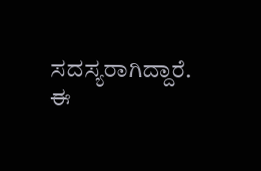ಸದಸ್ಯರಾಗಿದ್ದಾರೆ. ಈ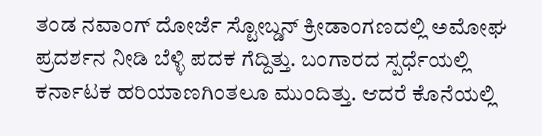ತಂಡ ನವಾಂಗ್ ದೋರ್ಜೆ ಸ್ಟೋಬ್ಡನ್ ಕ್ರೀಡಾಂಗಣದಲ್ಲಿ ಅಮೋಘ ಪ್ರದರ್ಶನ ನೀಡಿ ಬೆಳ್ಳಿ ಪದಕ ಗೆದ್ದಿತ್ತು. ಬಂಗಾರದ ಸ್ಪರ್ಧೆಯಲ್ಲಿ ಕರ್ನಾಟಕ ಹರಿಯಾಣಗಿಂತಲೂ ಮುಂದಿತ್ತು. ಆದರೆ ಕೊನೆಯಲ್ಲಿ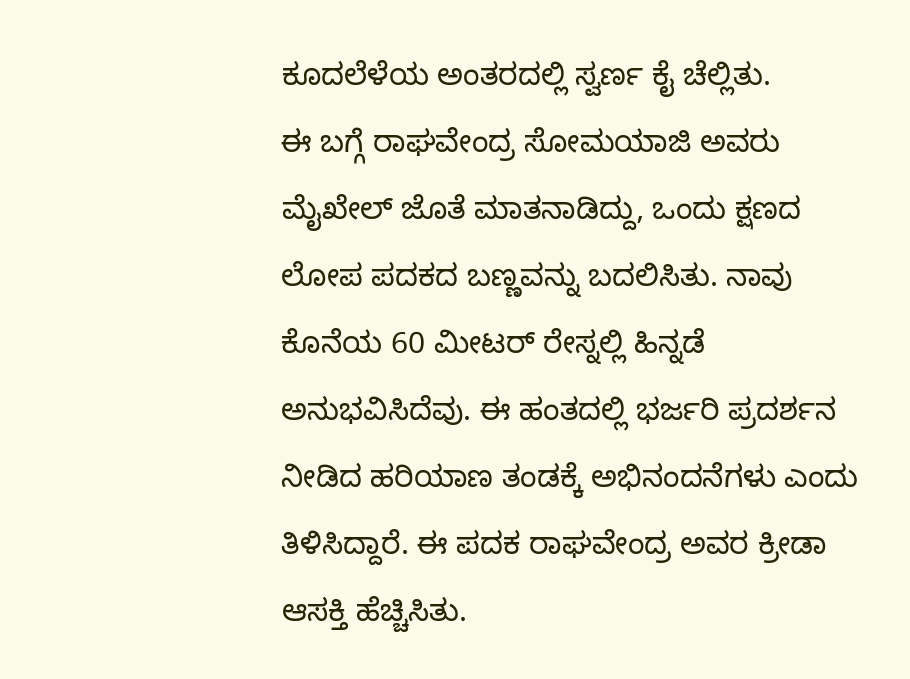ಕೂದಲೆಳೆಯ ಅಂತರದಲ್ಲಿ ಸ್ವರ್ಣ ಕೈ ಚೆಲ್ಲಿತು.
ಈ ಬಗ್ಗೆ ರಾಘವೇಂದ್ರ ಸೋಮಯಾಜಿ ಅವರು ಮೈಖೇಲ್ ಜೊತೆ ಮಾತನಾಡಿದ್ದು, ಒಂದು ಕ್ಷಣದ ಲೋಪ ಪದಕದ ಬಣ್ಣವನ್ನು ಬದಲಿಸಿತು. ನಾವು ಕೊನೆಯ 60 ಮೀಟರ್ ರೇಸ್ನಲ್ಲಿ ಹಿನ್ನಡೆ ಅನುಭವಿಸಿದೆವು. ಈ ಹಂತದಲ್ಲಿ ಭರ್ಜರಿ ಪ್ರದರ್ಶನ ನೀಡಿದ ಹರಿಯಾಣ ತಂಡಕ್ಕೆ ಅಭಿನಂದನೆಗಳು ಎಂದು ತಿಳಿಸಿದ್ದಾರೆ. ಈ ಪದಕ ರಾಘವೇಂದ್ರ ಅವರ ಕ್ರೀಡಾ ಆಸಕ್ತಿ ಹೆಚ್ಚಿಸಿತು.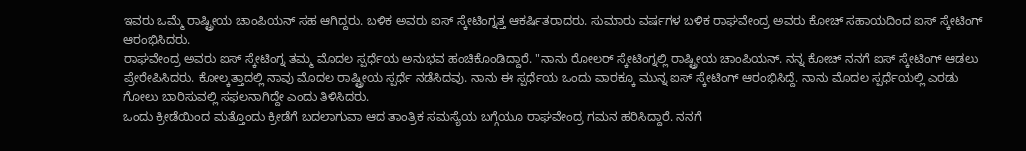ಇವರು ಒಮ್ಮೆ ರಾಷ್ಟ್ರೀಯ ಚಾಂಪಿಯನ್ ಸಹ ಆಗಿದ್ದರು. ಬಳಿಕ ಅವರು ಐಸ್ ಸ್ಕೇಟಿಂಗ್ನತ್ತ ಆಕರ್ಷಿತರಾದರು. ಸುಮಾರು ವರ್ಷಗಳ ಬಳಿಕ ರಾಘವೇಂದ್ರ ಅವರು ಕೋಚ್ ಸಹಾಯದಿಂದ ಐಸ್ ಸ್ಕೇಟಿಂಗ್ ಆರಂಭಿಸಿದರು.
ರಾಘವೇಂದ್ರ ಅವರು ಐಸ್ ಸ್ಕೇಟಿಂಗ್ನ ತಮ್ಮ ಮೊದಲ ಸ್ಪರ್ಧೆಯ ಅನುಭವ ಹಂಚಿಕೊಂಡಿದ್ದಾರೆ. "ನಾನು ರೋಲರ್ ಸ್ಕೇಟಿಂಗ್ನಲ್ಲಿ ರಾಷ್ಟ್ರೀಯ ಚಾಂಪಿಯನ್. ನನ್ನ ಕೋಚ್ ನನಗೆ ಐಸ್ ಸ್ಕೇಟಿಂಗ್ ಆಡಲು ಪ್ರೇರೇಪಿಸಿದರು. ಕೋಲ್ಕತ್ತಾದಲ್ಲಿ ನಾವು ಮೊದಲ ರಾಷ್ಟ್ರೀಯ ಸ್ಪರ್ಧೆ ನಡೆಸಿದವು. ನಾನು ಈ ಸ್ಪರ್ಧೆಯ ಒಂದು ವಾರಕ್ಕೂ ಮುನ್ನ ಐಸ್ ಸ್ಕೇಟಿಂಗ್ ಆರಂಭಿಸಿದ್ದೆ. ನಾನು ಮೊದಲ ಸ್ಪರ್ಧೆಯಲ್ಲಿ ಎರಡು ಗೋಲು ಬಾರಿಸುವಲ್ಲಿ ಸಫಲನಾಗಿದ್ದೇ ಎಂದು ತಿಳಿಸಿದರು.
ಒಂದು ಕ್ರೀಡೆಯಿಂದ ಮತ್ತೊಂದು ಕ್ರೀಡೆಗೆ ಬದಲಾಗುವಾ ಆದ ತಾಂತ್ರಿಕ ಸಮಸ್ಯೆಯ ಬಗ್ಗೆಯೂ ರಾಘವೇಂದ್ರ ಗಮನ ಹರಿಸಿದ್ದಾರೆ. ನನಗೆ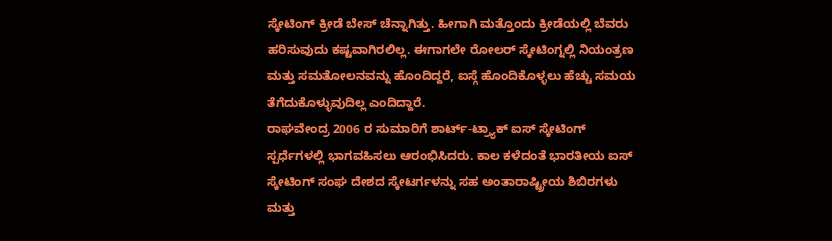ಸ್ಕೇಟಿಂಗ್ ಕ್ರೀಡೆ ಬೇಸ್ ಚೆನ್ನಾಗಿತ್ತು. ಹೀಗಾಗಿ ಮತ್ತೊಂದು ಕ್ರೀಡೆಯಲ್ಲಿ ಬೆವರು ಹರಿಸುವುದು ಕಷ್ಟವಾಗಿರಲಿಲ್ಲ. ಈಗಾಗಲೇ ರೋಲರ್ ಸ್ಕೇಟಿಂಗ್ನಲ್ಲಿ ನಿಯಂತ್ರಣ ಮತ್ತು ಸಮತೋಲನವನ್ನು ಹೊಂದಿದ್ದರೆ, ಐಸ್ಗೆ ಹೊಂದಿಕೊಳ್ಳಲು ಹೆಚ್ಚು ಸಮಯ ತೆಗೆದುಕೊಳ್ಳುವುದಿಲ್ಲ ಎಂದಿದ್ದಾರೆ.
ರಾಘವೇಂದ್ರ 2006 ರ ಸುಮಾರಿಗೆ ಶಾರ್ಟ್-ಟ್ರ್ಯಾಕ್ ಐಸ್ ಸ್ಕೇಟಿಂಗ್ ಸ್ಪರ್ಧೆಗಳಲ್ಲಿ ಭಾಗವಹಿಸಲು ಆರಂಭಿಸಿದರು. ಕಾಲ ಕಳೆದಂತೆ ಭಾರತೀಯ ಐಸ್ ಸ್ಕೇಟಿಂಗ್ ಸಂಘ ದೇಶದ ಸ್ಕೇಟರ್ಗಳನ್ನು ಸಹ ಅಂತಾರಾಷ್ಟ್ರೀಯ ಶಿಬಿರಗಳು ಮತ್ತು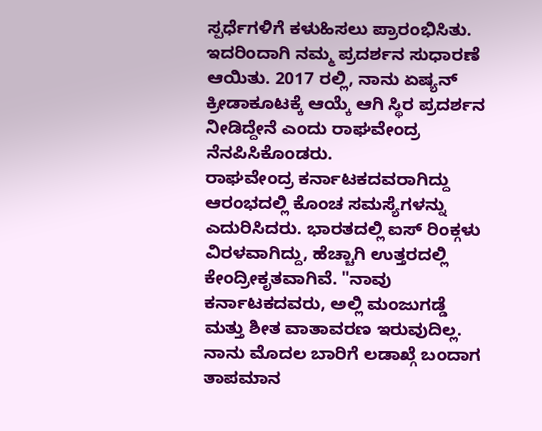ಸ್ಪರ್ಧೆಗಳಿಗೆ ಕಳುಹಿಸಲು ಪ್ರಾರಂಭಿಸಿತು. ಇದರಿಂದಾಗಿ ನಮ್ಮ ಪ್ರದರ್ಶನ ಸುಧಾರಣೆ ಆಯಿತು. 2017 ರಲ್ಲಿ, ನಾನು ಏಷ್ಯನ್ ಕ್ರೀಡಾಕೂಟಕ್ಕೆ ಆಯ್ಕೆ ಆಗಿ ಸ್ಥಿರ ಪ್ರದರ್ಶನ ನೀಡಿದ್ದೇನೆ ಎಂದು ರಾಘವೇಂದ್ರ ನೆನಪಿಸಿಕೊಂಡರು.
ರಾಘವೇಂದ್ರ ಕರ್ನಾಟಕದವರಾಗಿದ್ದು ಆರಂಭದಲ್ಲಿ ಕೊಂಚ ಸಮಸ್ಯೆಗಳನ್ನು ಎದುರಿಸಿದರು. ಭಾರತದಲ್ಲಿ ಐಸ್ ರಿಂಕ್ಗಳು ವಿರಳವಾಗಿದ್ದು, ಹೆಚ್ಚಾಗಿ ಉತ್ತರದಲ್ಲಿ ಕೇಂದ್ರೀಕೃತವಾಗಿವೆ. "ನಾವು ಕರ್ನಾಟಕದವರು, ಅಲ್ಲಿ ಮಂಜುಗಡ್ಡೆ ಮತ್ತು ಶೀತ ವಾತಾವರಣ ಇರುವುದಿಲ್ಲ. ನಾನು ಮೊದಲ ಬಾರಿಗೆ ಲಡಾಖ್ಗೆ ಬಂದಾಗ ತಾಪಮಾನ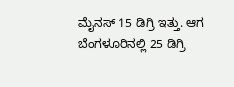ಮೈನಸ್ 15 ಡಿಗ್ರಿ ಇತ್ತು. ಆಗ ಬೆಂಗಳೂರಿನಲ್ಲಿ 25 ಡಿಗ್ರಿ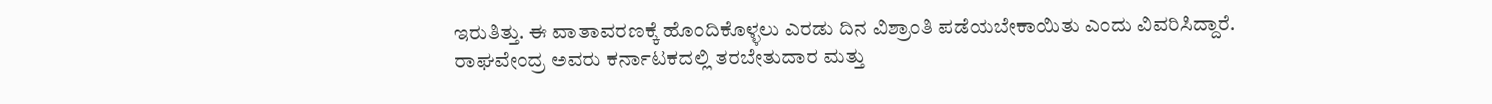ಇರುತಿತ್ತು. ಈ ವಾತಾವರಣಕ್ಕೆ ಹೊಂದಿಕೊಳ್ಳಲು ಎರಡು ದಿನ ವಿಶ್ರಾಂತಿ ಪಡೆಯಬೇಕಾಯಿತು ಎಂದು ವಿವರಿಸಿದ್ದಾರೆ.
ರಾಘವೇಂದ್ರ ಅವರು ಕರ್ನಾಟಕದಲ್ಲಿ ತರಬೇತುದಾರ ಮತ್ತು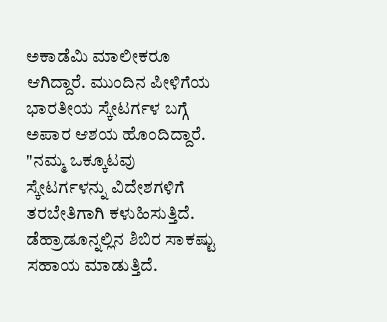ಅಕಾಡೆಮಿ ಮಾಲೀಕರೂ ಆಗಿದ್ದಾರೆ. ಮುಂದಿನ ಪೀಳಿಗೆಯ ಭಾರತೀಯ ಸ್ಕೇಟರ್ಗಳ ಬಗ್ಗೆ ಅಪಾರ ಆಶಯ ಹೊಂದಿದ್ದಾರೆ. "ನಮ್ಮ ಒಕ್ಕೂಟವು ಸ್ಕೇಟರ್ಗಳನ್ನು ವಿದೇಶಗಳಿಗೆ ತರಬೇತಿಗಾಗಿ ಕಳುಹಿಸುತ್ತಿದೆ. ಡೆಹ್ರಾಡೂನ್ನಲ್ಲಿನ ಶಿಬಿರ ಸಾಕಷ್ಟು ಸಹಾಯ ಮಾಡುತ್ತಿದೆ.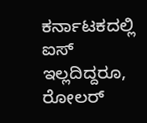ಕರ್ನಾಟಕದಲ್ಲಿ ಐಸ್ ಇಲ್ಲದಿದ್ದರೂ, ರೋಲರ್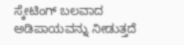ಸ್ಕೇಟಿಂಗ್ ಬಲವಾದ ಅಡಿಪಾಯವನ್ನು ನೀಡುತ್ತದೆ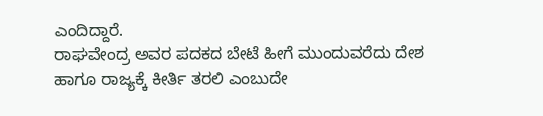ಎಂದಿದ್ದಾರೆ.
ರಾಘವೇಂದ್ರ ಅವರ ಪದಕದ ಬೇಟೆ ಹೀಗೆ ಮುಂದುವರೆದು ದೇಶ ಹಾಗೂ ರಾಜ್ಯಕ್ಕೆ ಕೀರ್ತಿ ತರಲಿ ಎಂಬುದೇ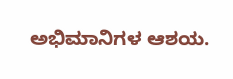ಅಭಿಮಾನಿಗಳ ಆಶಯ.